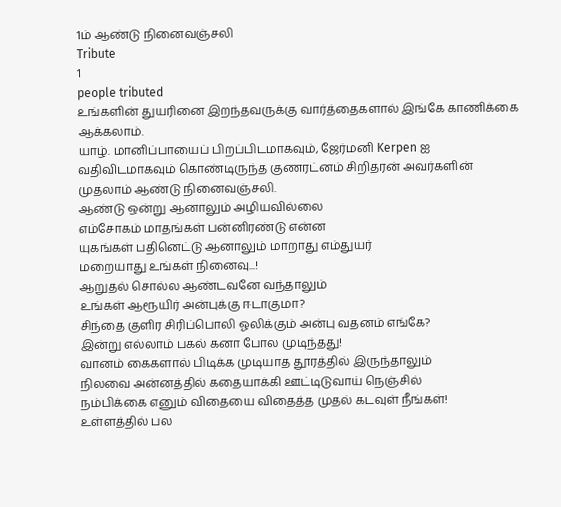1ம் ஆண்டு நினைவஞ்சலி
Tribute
1
people tributed
உங்களின் துயரினை இறந்தவருக்கு வார்த்தைகளால் இங்கே காணிக்கை ஆக்கலாம்.
யாழ். மானிப்பாயைப் பிறப்பிடமாகவும், ஜேர்மனி Kerpen ஐ வதிவிடமாகவும் கொண்டிருந்த குணரட்னம் சிறிதரன் அவர்களின் முதலாம் ஆண்டு நினைவஞ்சலி.
ஆண்டு ஒன்று ஆனாலும் அழியவில்லை
எம்சோகம் மாதங்கள் பன்னிரண்டு என்ன
யுகங்கள் பதினெட்டு ஆனாலும் மாறாது எம்துயர்
மறையாது உங்கள் நினைவு...!
ஆறுதல் சொல்ல ஆண்டவனே வந்தாலும்
உங்கள் ஆரூயிர் அன்புக்கு ஈடாகுமா?
சிந்தை குளிர சிரிப்பொலி ஓலிக்கும் அன்பு வதனம் எங்கே?
இன்று எல்லாம் பகல் கனா போல முடிந்தது!
வானம் கைகளால் பிடிக்க முடியாத தூரத்தில் இருந்தாலும்
நிலவை அன்னத்தில் கதையாக்கி ஊட்டிடுவாய் நெஞ்சில்
நம்பிக்கை எனும் விதையை விதைத்த முதல் கடவுள் நீங்கள்!
உள்ளத்தில் பல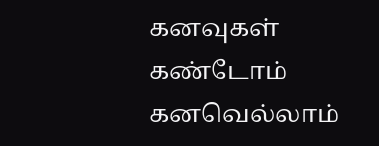கனவுகள் கண்டோம்
கனவெல்லாம்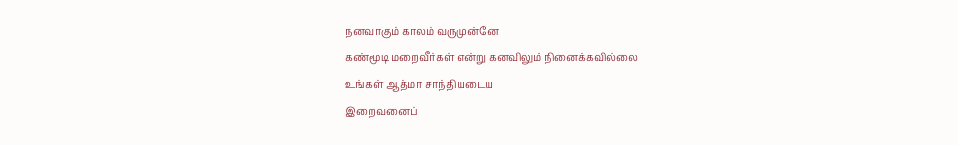நனவாகும் காலம் வருமுன்னே
கண்மூடி மறைவீர்கள் என்று கனவிலும் நினைக்கவில்லை
உங்கள் ஆத்மா சாந்தியடைய
இறைவனைப்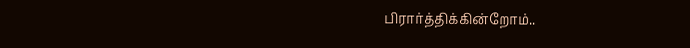பிரார்த்திக்கின்றோம்..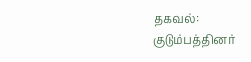தகவல்:
குடும்பத்தினர்